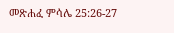መጽሐፈ ምሳሌ 25:26-27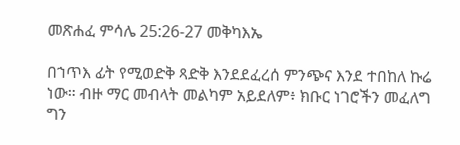መጽሐፈ ምሳሌ 25:26-27 መቅካእኤ

በኀጥእ ፊት የሚወድቅ ጻድቅ እንደደፈረሰ ምንጭና እንደ ተበከለ ኩሬ ነው። ብዙ ማር መብላት መልካም አይደለም፥ ክቡር ነገሮችን መፈለግ ግን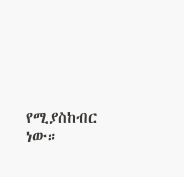የሚያስከብር ነው።